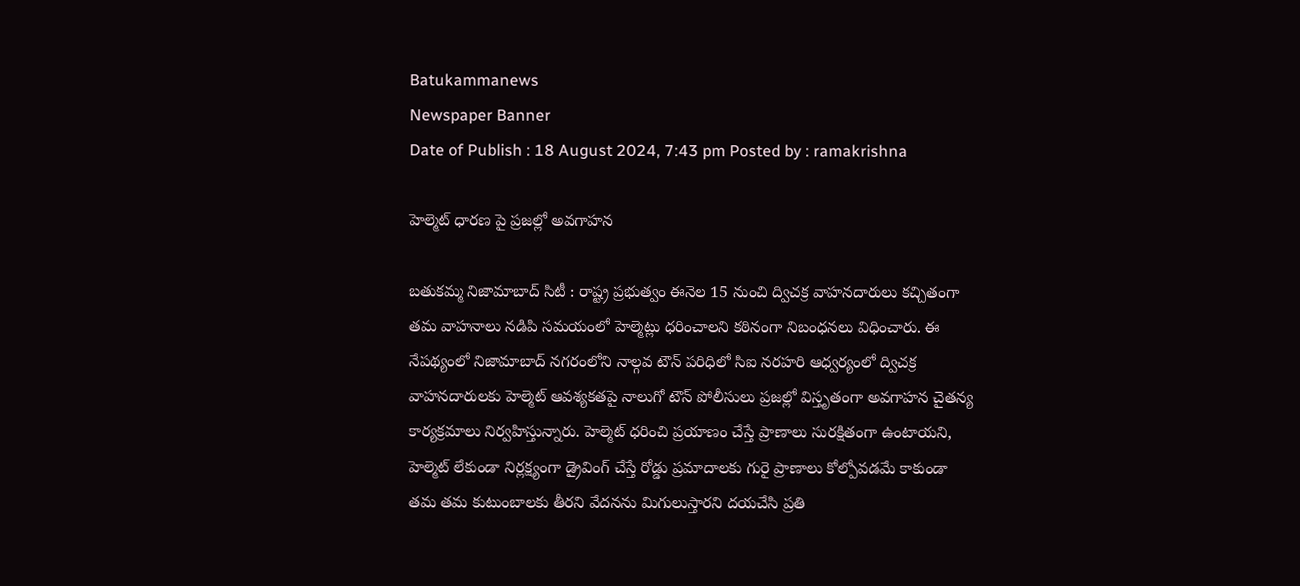Batukammanews
Newspaper Banner
Date of Publish : 18 August 2024, 7:43 pm Posted by : ramakrishna

హెల్మెట్ ధారణ పై ప్రజల్లో అవగాహన

బతుకమ్మ నిజామాబాద్ సిటీ : రాష్ట్ర ప్రభుత్వం ఈనెల 15 నుంచి ద్విచక్ర వాహనదారులు కచ్చితంగా తమ వాహనాలు నడిపి సమయంలో హెల్మెట్లు ధరించాలని కఠినంగా నిబంధనలు విధించారు. ఈ నేపథ్యంలో నిజామాబాద్ నగరంలోని నాల్గవ టౌన్ పరిధిలో సిఐ నరహరి ఆధ్వర్యంలో ద్విచక్ర వాహనదారులకు హెల్మెట్ ఆవశ్యకతపై నాలుగో టౌన్ పోలీసులు ప్రజల్లో విస్తృతంగా అవగాహన చైతన్య కార్యక్రమాలు నిర్వహిస్తున్నారు. హెల్మెట్ ధరించి ప్రయాణం చేస్తే ప్రాణాలు సురక్షితంగా ఉంటాయని, హెల్మెట్ లేకుండా నిర్లక్ష్యంగా డ్రైవింగ్ చేస్తే రోడ్డు ప్రమాదాలకు గురై ప్రాణాలు కోల్పోవడమే కాకుండా తమ తమ కుటుంబాలకు తీరని వేదనను మిగులుస్తారని దయచేసి ప్రతి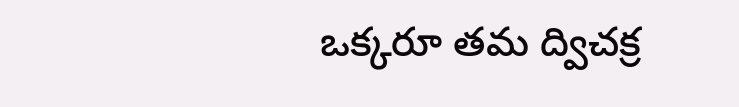ఒక్కరూ తమ ద్విచక్ర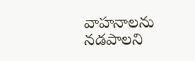వాహనాలను నడపాలని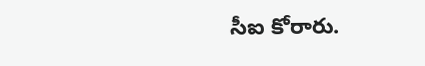సీఐ కోరారు.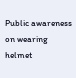Public awareness on wearing helmet